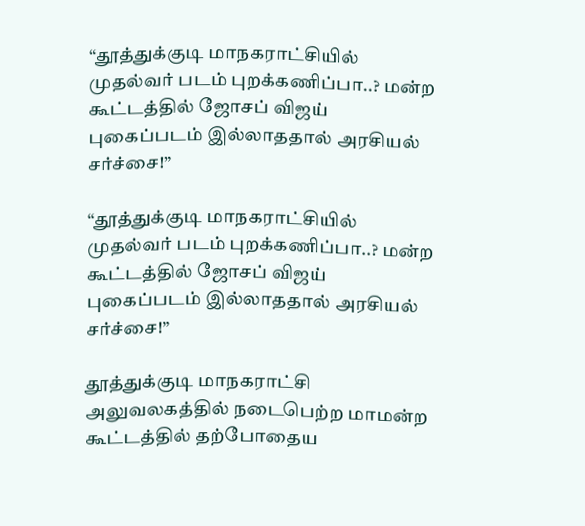“தூத்துக்குடி மாநகராட்சியில் முதல்வர் படம் புறக்கணிப்பா..? மன்ற கூட்டத்தில் ஜோசப் விஜய் புகைப்படம் இல்லாததால் அரசியல் சர்ச்சை!”

“தூத்துக்குடி மாநகராட்சியில் முதல்வர் படம் புறக்கணிப்பா..? மன்ற கூட்டத்தில் ஜோசப் விஜய் புகைப்படம் இல்லாததால் அரசியல் சர்ச்சை!”

தூத்துக்குடி மாநகராட்சி அலுவலகத்தில் நடைபெற்ற மாமன்ற கூட்டத்தில் தற்போதைய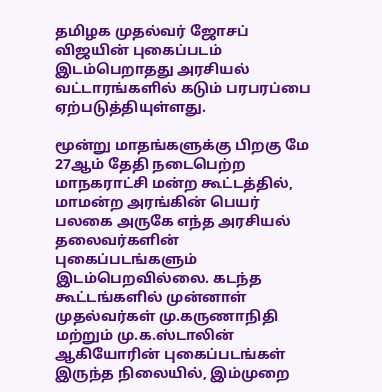தமிழக முதல்வர் ஜோசப் விஜயின் புகைப்படம் இடம்பெறாதது அரசியல் வட்டாரங்களில் கடும் பரபரப்பை ஏற்படுத்தியுள்ளது.

மூன்று மாதங்களுக்கு பிறகு மே 27ஆம் தேதி நடைபெற்ற மாநகராட்சி மன்ற கூட்டத்தில், மாமன்ற அரங்கின் பெயர் பலகை அருகே எந்த அரசியல் தலைவர்களின் புகைப்படங்களும் இடம்பெறவில்லை. கடந்த கூட்டங்களில் முன்னாள் முதல்வர்கள் மு.கருணாநிதி மற்றும் மு.க.ஸ்டாலின் ஆகியோரின் புகைப்படங்கள் இருந்த நிலையில், இம்முறை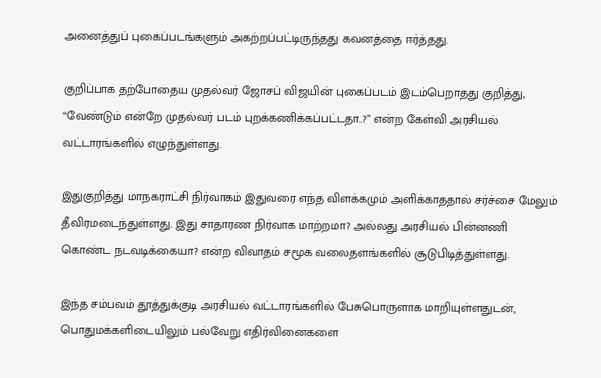அனைத்துப் புகைப்படங்களும் அகற்றப்பட்டிருந்தது கவனத்தை ஈர்த்தது.

குறிப்பாக தற்போதைய முதல்வர் ஜோசப் விஜயின் புகைப்படம் இடம்பெறாதது குறித்து, “வேண்டும் என்றே முதல்வர் படம் புறக்கணிக்கப்பட்டதா..?” என்ற கேள்வி அரசியல் வட்டாரங்களில் எழுந்துள்ளது.

இதுகுறித்து மாநகராட்சி நிர்வாகம் இதுவரை எந்த விளக்கமும் அளிக்காததால் சர்ச்சை மேலும் தீவிரமடைந்துள்ளது. இது சாதாரண நிர்வாக மாற்றமா? அல்லது அரசியல் பின்னணி கொண்ட நடவடிக்கையா? என்ற விவாதம் சமூக வலைதளங்களில் சூடுபிடித்துள்ளது.

இந்த சம்பவம் தூத்துக்குடி அரசியல் வட்டாரங்களில் பேசுபொருளாக மாறியுள்ளதுடன், பொதுமக்களிடையிலும் பல்வேறு எதிர்வினைகளை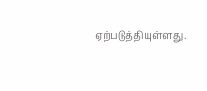ஏற்படுத்தியுள்ளது.